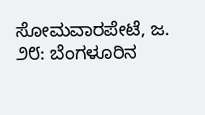ಸೋಮವಾರಪೇಟೆ, ಜ. ೨೮: ಬೆಂಗಳೂರಿನ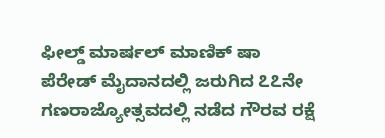ಫೀಲ್ಡ್ ಮಾರ್ಷಲ್ ಮಾಣಿಕ್ ಷಾ ಪೆರೇಡ್ ಮೈದಾನದಲ್ಲಿ ಜರುಗಿದ ೭೭ನೇ ಗಣರಾಜ್ಯೋತ್ಸವದಲ್ಲಿ ನಡೆದ ಗೌರವ ರಕ್ಷೆ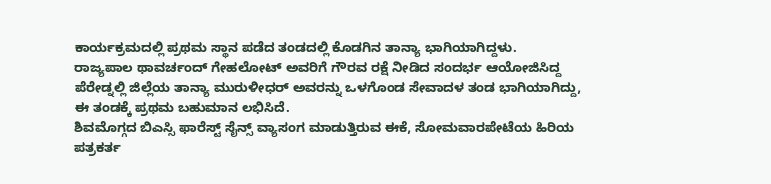ಕಾರ್ಯಕ್ರಮದಲ್ಲಿ ಪ್ರಥಮ ಸ್ಥಾನ ಪಡೆದ ತಂಡದಲ್ಲಿ ಕೊಡಗಿನ ತಾನ್ಯಾ ಭಾಗಿಯಾಗಿದ್ದಳು.
ರಾಜ್ಯಪಾಲ ಥಾವರ್ಚಂದ್ ಗೇಹಲೋಟ್ ಅವರಿಗೆ ಗೌರವ ರಕ್ಷೆ ನೀಡಿದ ಸಂದರ್ಭ ಆಯೋಜಿಸಿದ್ದ ಪೆರೇಡ್ನಲ್ಲಿ ಜಿಲ್ಲೆಯ ತಾನ್ಯಾ ಮುರುಳೀಧರ್ ಅವರನ್ನು ಒಳಗೊಂಡ ಸೇವಾದಳ ತಂಡ ಭಾಗಿಯಾಗಿದ್ದು, ಈ ತಂಡಕ್ಕೆ ಪ್ರಥಮ ಬಹುಮಾನ ಲಭಿಸಿದೆ.
ಶಿವಮೊಗ್ಗದ ಬಿಎಸ್ಸಿ ಫಾರೆಸ್ಟ್ ಸೈನ್ಸ್ ವ್ಯಾಸಂಗ ಮಾಡುತ್ತಿರುವ ಈಕೆ, ಸೋಮವಾರಪೇಟೆಯ ಹಿರಿಯ ಪತ್ರಕರ್ತ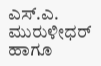ಎಸ್.ಎ. ಮುರುಳೀಧರ್ ಹಾಗೂ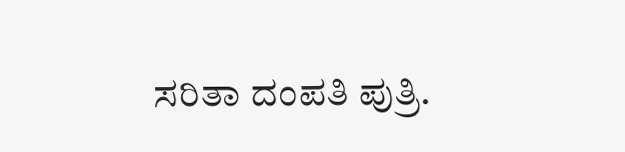ಸರಿತಾ ದಂಪತಿ ಪುತ್ರಿ.